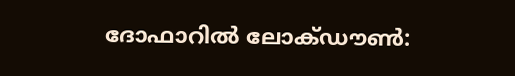ദോഫാറിൽ ലോക്ഡൗൺ: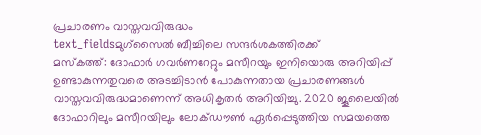പ്രചാരണം വാസ്തവവിരുദ്ധം
text_fieldsമുഗ്സൈൽ ബീച്ചിലെ സന്ദർശകത്തിരക്ക്
മസ്കത്ത്: ദോഫാർ ഗവർണറേറ്റും മസീറയും ഇനിയൊരു അറിയിപ്പ് ഉണ്ടാകുന്നതുവരെ അടച്ചിടാൻ പോകുന്നതായ പ്രചാരണങ്ങൾ വാസ്തവവിരുദ്ധമാണെന്ന് അധികൃതർ അറിയിച്ചു. 2020 ജൂലൈയിൽ ദോഫാറിലും മസീറയിലും ലോക്ഡൗൺ ഏർപ്പെടുത്തിയ സമയത്തെ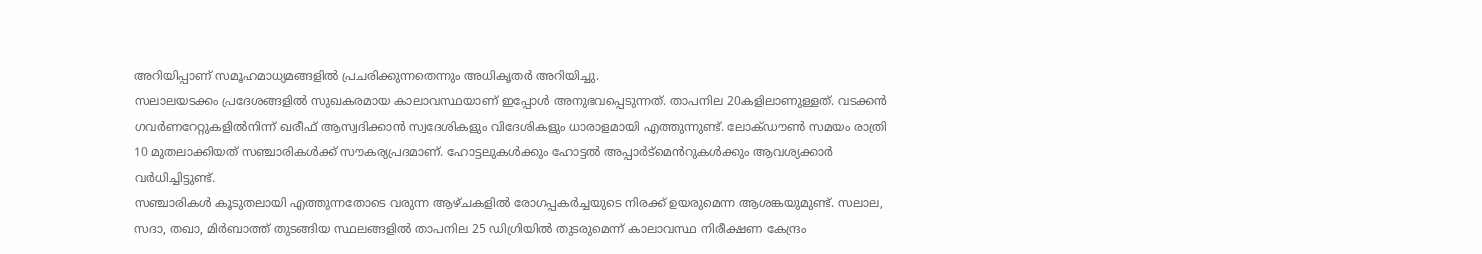അറിയിപ്പാണ് സമൂഹമാധ്യമങ്ങളിൽ പ്രചരിക്കുന്നതെന്നും അധികൃതർ അറിയിച്ചു.
സലാലയടക്കം പ്രദേശങ്ങളിൽ സുഖകരമായ കാലാവസ്ഥയാണ് ഇപ്പോൾ അനുഭവപ്പെടുന്നത്. താപനില 20കളിലാണുള്ളത്. വടക്കൻ ഗവർണറേറ്റുകളിൽനിന്ന് ഖരീഫ് ആസ്വദിക്കാൻ സ്വദേശികളും വിദേശികളും ധാരാളമായി എത്തുന്നുണ്ട്. ലോക്ഡൗൺ സമയം രാത്രി 10 മുതലാക്കിയത് സഞ്ചാരികൾക്ക് സൗകര്യപ്രദമാണ്. ഹോട്ടലുകൾക്കും ഹോട്ടൽ അപ്പാർട്മെൻറുകൾക്കും ആവശ്യക്കാർ വർധിച്ചിട്ടുണ്ട്.
സഞ്ചാരികൾ കൂടുതലായി എത്തുന്നതോടെ വരുന്ന ആഴ്ചകളിൽ രോഗപ്പകർച്ചയുടെ നിരക്ക് ഉയരുമെന്ന ആശങ്കയുമുണ്ട്. സലാല, സദാ, തഖാ, മിർബാത്ത് തുടങ്ങിയ സ്ഥലങ്ങളിൽ താപനില 25 ഡിഗ്രിയിൽ തുടരുമെന്ന് കാലാവസ്ഥ നിരീക്ഷണ കേന്ദ്രം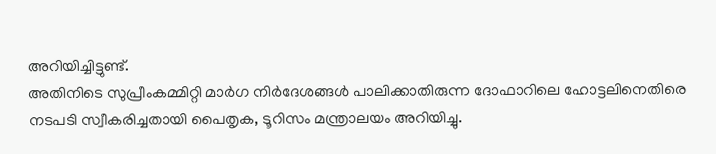അറിയിച്ചിട്ടുണ്ട്.
അതിനിടെ സുപ്രീംകമ്മിറ്റി മാർഗ നിർദേശങ്ങൾ പാലിക്കാതിരുന്ന ദോഫാറിലെ ഹോട്ടലിനെതിരെ നടപടി സ്വീകരിച്ചതായി പൈതൃക, ടൂറിസം മന്ത്രാലയം അറിയിച്ചു.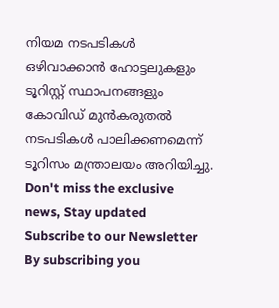നിയമ നടപടികൾ ഒഴിവാക്കാൻ ഹോട്ടലുകളും ടൂറിസ്റ്റ് സ്ഥാപനങ്ങളും കോവിഡ് മുൻകരുതൽ നടപടികൾ പാലിക്കണമെന്ന് ടൂറിസം മന്ത്രാലയം അറിയിച്ചു.
Don't miss the exclusive news, Stay updated
Subscribe to our Newsletter
By subscribing you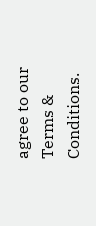agree to our Terms & Conditions.